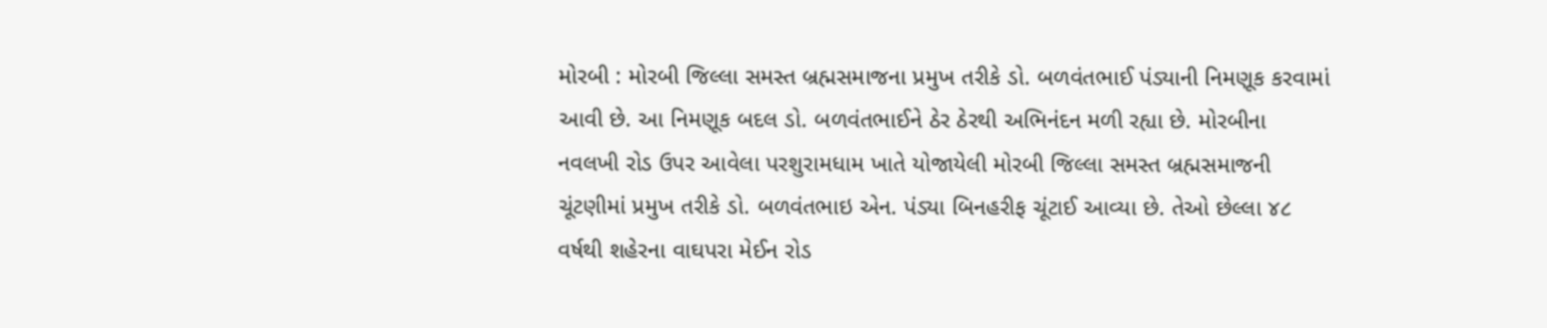મોરબી : મોરબી જિલ્લા સમસ્ત બ્રહ્મસમાજના પ્રમુખ તરીકે ડો. બળવંતભાઈ પંડ્યાની નિમણૂક કરવામાં આવી છે. આ નિમણૂક બદલ ડો. બળવંતભાઈને ઠેર ઠેરથી અભિનંદન મળી રહ્યા છે. મોરબીના નવલખી રોડ ઉપર આવેલા પરશુરામધામ ખાતે યોજાયેલી મોરબી જિલ્લા સમસ્ત બ્રહ્મસમાજની ચૂંટણીમાં પ્રમુખ તરીકે ડો. બળવંતભાઇ એન. પંડ્યા બિનહરીફ ચૂંટાઈ આવ્યા છે. તેઓ છેલ્લા ૪૮ વર્ષથી શહેરના વાઘપરા મેઈન રોડ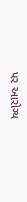પર આરોગ્ય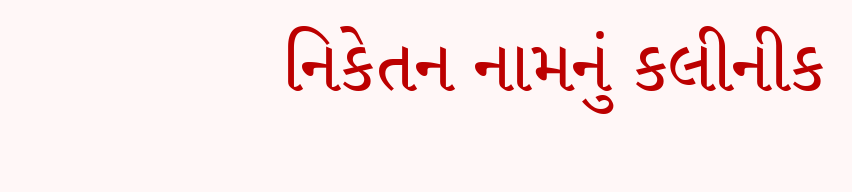નિકેતન નામનું કલીનીક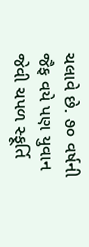ચલાવે છે. ૭૦ વર્ષની જૈફ વયે પણ યુવાન જેવી ચપળ સ્ફૂર્તિ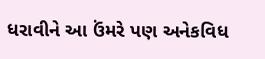ધરાવીને આ ઉંમરે પણ અનેકવિધ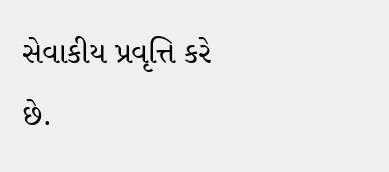સેવાકીય પ્રવૃત્તિ કરે છે.